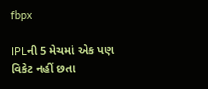fbpx

IPLની 5 મેચમાં એક પણ વિકેટ નહીં છતા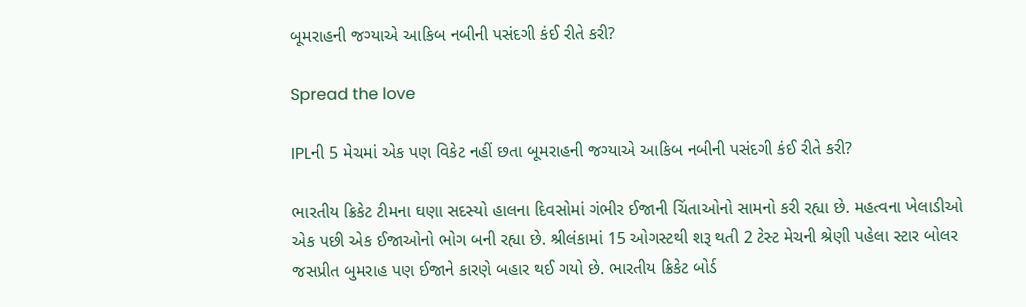બૂમરાહની જગ્યાએ આકિબ નબીની પસંદગી કંઈ રીતે કરી?

Spread the love

IPLની 5 મેચમાં એક પણ વિકેટ નહીં છતા બૂમરાહની જગ્યાએ આકિબ નબીની પસંદગી કંઈ રીતે કરી?

ભારતીય ક્રિકેટ ટીમના ઘણા સદસ્યો હાલના દિવસોમાં ગંભીર ઈજાની ચિંતાઓનો સામનો કરી રહ્યા છે. મહત્વના ખેલાડીઓ એક પછી એક ઈજાઓનો ભોગ બની રહ્યા છે. શ્રીલંકામાં 15 ઓગસ્ટથી શરૂ થતી 2 ટેસ્ટ મેચની શ્રેણી પહેલા સ્ટાર બોલર જસપ્રીત બુમરાહ પણ ઈજાને કારણે બહાર થઈ ગયો છે. ભારતીય ક્રિકેટ બોર્ડ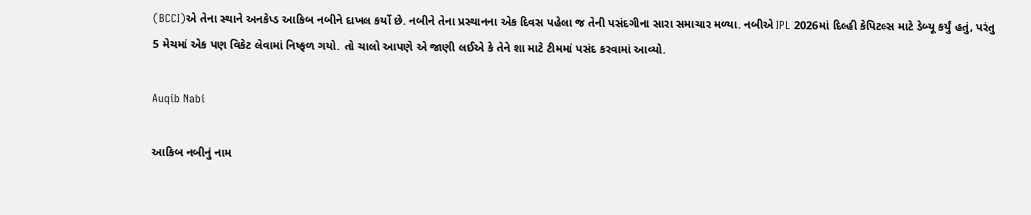(BCCI)એ તેના સ્થાને અનકેપ્ડ આકિબ નબીને દાખલ કર્યો છે. નબીને તેના પ્રસ્થાનના એક દિવસ પહેલા જ તેની પસંદગીના સારા સમાચાર મળ્યા. નબીએ IPL 2026માં દિલ્હી કેપિટલ્સ માટે ડેબ્યૂ કર્યું હતું, પરંતુ 5 મેચમાં એક પણ વિકેટ લેવામાં નિષ્ફળ ગયો. તો ચાલો આપણે એ જાણી લઈએ કે તેને શા માટે ટીમમાં પસંદ કરવામાં આવ્યો.

Auqib Nabi

આકિબ નબીનું નામ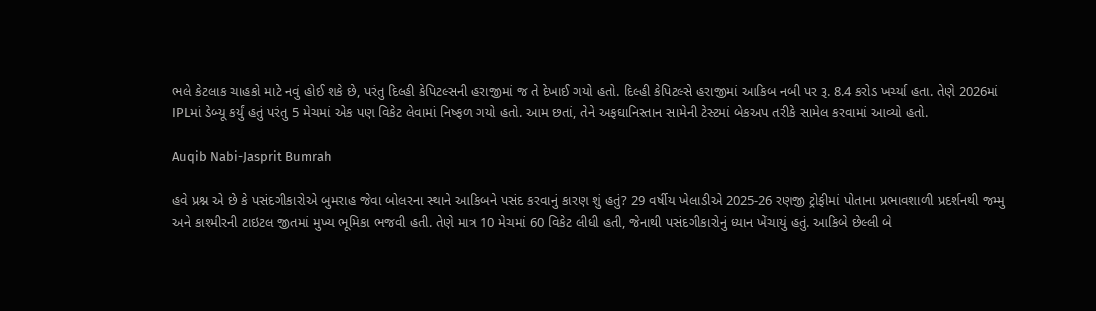ભલે કેટલાક ચાહકો માટે નવું હોઈ શકે છે, પરંતુ દિલ્હી કેપિટલ્સની હરાજીમાં જ તે દેખાઈ ગયો હતો. દિલ્હી કેપિટલ્સે હરાજીમાં આકિબ નબી પર રૂ. 8.4 કરોડ ખર્ચ્યા હતા. તેણે 2026માં IPLમાં ડેબ્યૂ કર્યું હતું પરંતુ 5 મેચમાં એક પણ વિકેટ લેવામાં નિષ્ફળ ગયો હતો. આમ છતાં, તેને અફઘાનિસ્તાન સામેની ટેસ્ટમાં બેકઅપ તરીકે સામેલ કરવામાં આવ્યો હતો.

Auqib Nabi-Jasprit Bumrah

હવે પ્રશ્ન એ છે કે પસંદગીકારોએ બુમરાહ જેવા બોલરના સ્થાને આકિબને પસંદ કરવાનું કારણ શું હતું? 29 વર્ષીય ખેલાડીએ 2025-26 રણજી ટ્રોફીમાં પોતાના પ્રભાવશાળી પ્રદર્શનથી જમ્મુ અને કાશ્મીરની ટાઇટલ જીતમાં મુખ્ય ભૂમિકા ભજવી હતી. તેણે માત્ર 10 મેચમાં 60 વિકેટ લીધી હતી, જેનાથી પસંદગીકારોનું ધ્યાન ખેંચાયું હતું. આકિબે છેલ્લી બે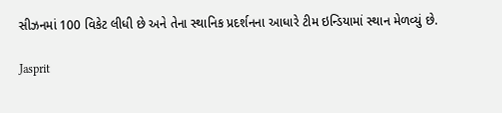સીઝનમાં 100 વિકેટ લીધી છે અને તેના સ્થાનિક પ્રદર્શનના આધારે ટીમ ઇન્ડિયામાં સ્થાન મેળવ્યું છે.

Jasprit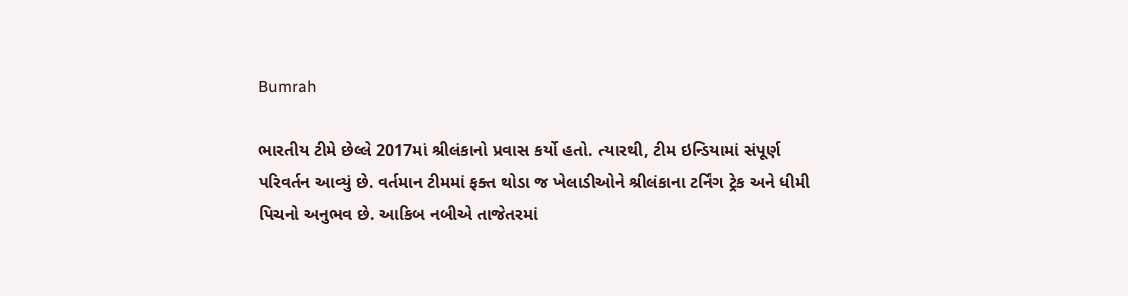Bumrah

ભારતીય ટીમે છેલ્લે 2017માં શ્રીલંકાનો પ્રવાસ કર્યો હતો. ત્યારથી, ટીમ ઇન્ડિયામાં સંપૂર્ણ પરિવર્તન આવ્યું છે. વર્તમાન ટીમમાં ફક્ત થોડા જ ખેલાડીઓને શ્રીલંકાના ટર્નિંગ ટ્રેક અને ધીમી પિચનો અનુભવ છે. આકિબ નબીએ તાજેતરમાં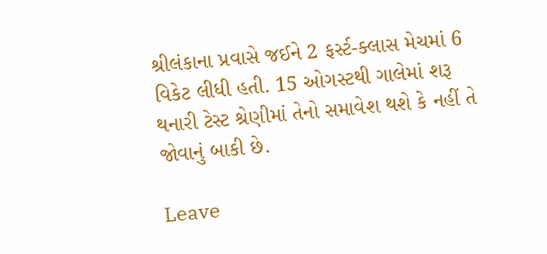શ્રીલંકાના પ્રવાસે જઈને 2 ફર્સ્ટ-ક્લાસ મેચમાં 6 વિકેટ લીધી હતી. 15 ઓગસ્ટથી ગાલેમાં શરૂ થનારી ટેસ્ટ શ્રેણીમાં તેનો સમાવેશ થશે કે નહીં તે જોવાનું બાકી છે.

Leave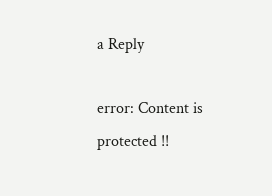a Reply

error: Content is protected !!